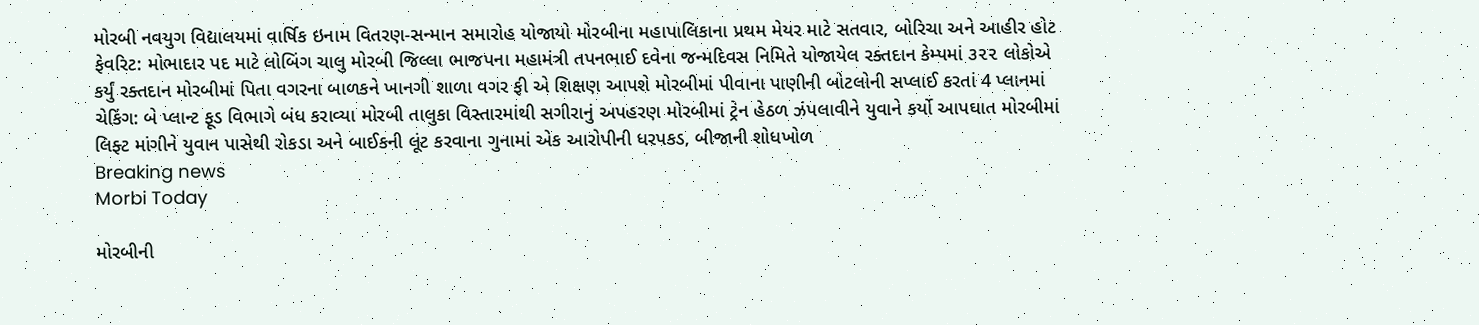મોરબી નવયુગ વિદ્યાલયમાં વાર્ષિક ઇનામ વિતરણ-સન્માન સમારોહ યોજાયો મોરબીના મહાપાલિકાના પ્રથમ મેયર માટે સતવાર, બોરિચા અને આહીર હોટ ફેવરિટ: મોભાદાર પદ માટે લોબિંગ ચાલુ મોરબી જિલ્લા ભાજપના મહામંત્રી તપનભાઈ દવેના જન્મદિવસ નિમિતે યોજાયેલ રક્તદાન કેમ્પમાં ૩૨૨ લોકોએ કર્યું રક્તદાન મોરબીમાં પિતા વગરના બાળકને ખાનગી શાળા વગર ફી એ શિક્ષણ આપશે મોરબીમાં પીવાના પાણીની બોટલોની સપ્લાઈ કરતાં 4 પ્લાનમાં ચેકિંગ: બે પ્લાન્ટ ફૂડ વિભાગે બંધ કરાવ્યા મોરબી તાલુકા વિસ્તારમાંથી સગીરાનું અપહરણ મોરબીમાં ટ્રેન હેઠળ ઝંપલાવીને યુવાને કર્યો આપઘાત મોરબીમાં લિફ્ટ માંગીને યુવાન પાસેથી રોકડા અને બાઈકની લૂંટ કરવાના ગુનામાં એક આરોપીની ધરપકડ, બીજાની શોધખોળ
Breaking news
Morbi Today

મોરબીની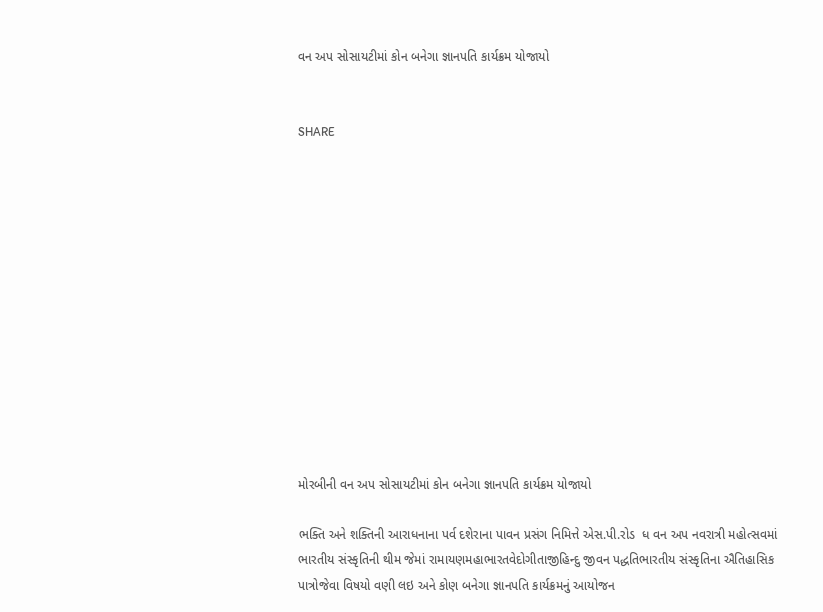વન અપ સોસાયટીમાં કોન બનેગા જ્ઞાનપતિ કાર્યક્રમ યોજાયો


SHARE













મોરબીની વન અપ સોસાયટીમાં કોન બનેગા જ્ઞાનપતિ કાર્યક્રમ યોજાયો

ભક્તિ અને શક્તિની આરાધનાના પર્વ દશેરાના પાવન પ્રસંગ નિમિત્તે એસ.પી.રોડ  ધ વન અપ નવરાત્રી મહોત્સવમાં ભારતીય સંસ્કૃતિની થીમ જેમાં રામાયણમહાભારતવેદોગીતાજીહિન્દુ જીવન પદ્ધતિભારતીય સંસ્કૃતિના ઐતિહાસિક પાત્રોજેવા વિષયો વણી લઇ અને કોણ બનેગા જ્ઞાનપતિ કાર્યક્રમનું આયોજન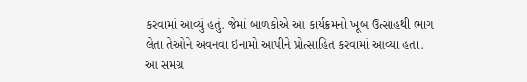કરવામાં આવ્યું હતું. જેમાં બાળકોએ આ કાર્યક્રમનો ખૂબ ઉત્સાહથી ભાગ લેતા તેઓને અવનવા ઇનામો આપીને પ્રોત્સાહિત કરવામાં આવ્યા હતા. આ સમગ્ર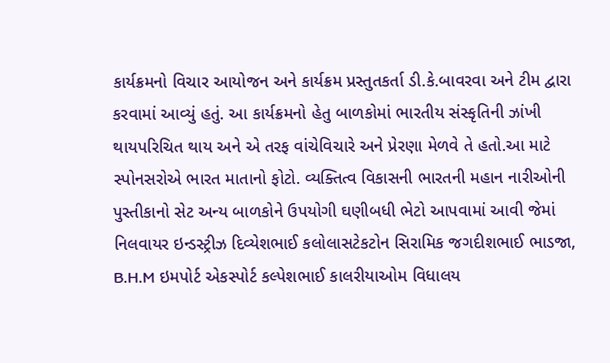કાર્યક્રમનો વિચાર આયોજન અને કાર્યક્રમ પ્રસ્તુતકર્તા ડી.કે.બાવરવા અને ટીમ દ્વારા કરવામાં આવ્યું હતું. આ કાર્યક્રમનો હેતુ બાળકોમાં ભારતીય સંસ્કૃતિની ઝાંખી થાયપરિચિત થાય અને એ તરફ વાંચેવિચારે અને પ્રેરણા મેળવે તે હતો.આ માટે સ્પોનસરોએ ભારત માતાનો ફોટો. વ્યક્તિત્વ વિકાસની ભારતની મહાન નારીઓની પુસ્તીકાનો સેટ અન્ય બાળકોને ઉપયોગી ઘણીબધી ભેટો આપવામાં આવી જેમાં  નિલવાયર ઇન્ડસ્ટ્રીઝ દિવ્યેશભાઈ કલોલાસટેકટોન સિરામિક જગદીશભાઈ ભાડજા, B.H.M ઇમપોર્ટ એકસ્પોર્ટ કલ્પેશભાઈ કાલરીયાઓમ વિધાલય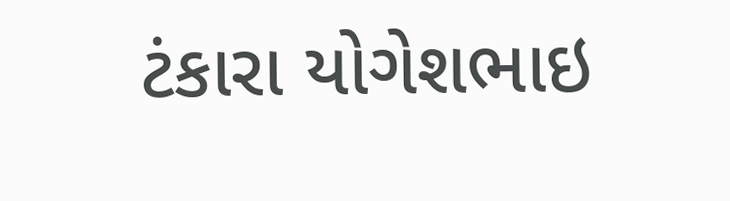ટંકારા યોગેશભાઇ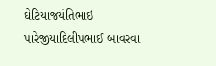ઘેટિયાજયંતિભાઇ પારેજીયાદિલીપભાઈ બાવરવા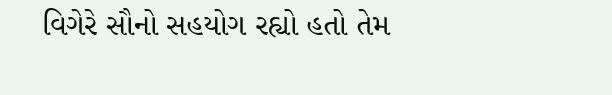વિગેરે સૌનો સહયોગ રહ્યો હતો તેમ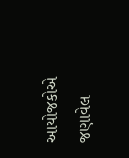આયોજકોએ જણાવેલ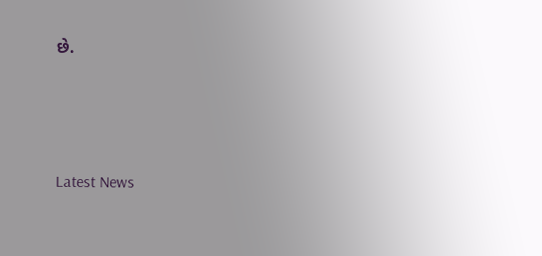છે.






Latest News